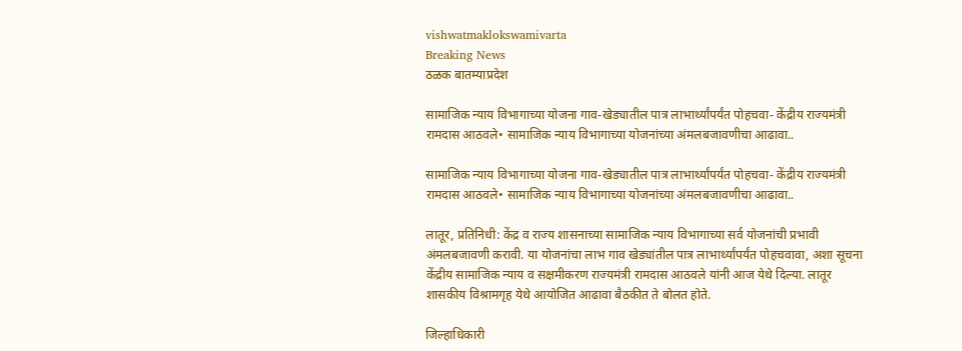vishwatmaklokswamivarta
Breaking News
ठळक बातम्याप्रदेश

सामाजिक न्याय विभागाच्या योजना गाव-खेड्यातील पात्र लाभार्थ्यांपर्यंत पोहचवा- केंद्रीय राज्यमंत्री रामदास आठवले• सामाजिक न्याय विभागाच्या योजनांच्या अंमलबजावणीचा आढावा..

सामाजिक न्याय विभागाच्या योजना गाव-खेड्यातील पात्र लाभार्थ्यांपर्यंत पोहचवा- केंद्रीय राज्यमंत्री रामदास आठवले• सामाजिक न्याय विभागाच्या योजनांच्या अंमलबजावणीचा आढावा..

लातूर, प्रतिनिधी: केंद्र व राज्य शासनाच्या सामाजिक न्याय विभागाच्या सर्व योजनांची प्रभावी अंमलबजावणी करावी. या योजनांचा लाभ गाव खेड्यांतील पात्र लाभार्थ्यांपर्यंत पोहचवावा, अशा सूचना केंद्रीय सामाजिक न्याय व सक्षमीकरण राज्यमंत्री रामदास आठवले यांनी आज येथे दिल्या. लातूर शासकीय विश्रामगृह येथे आयोजित आढावा बैठकीत ते बोलत होते.

जिल्हाधिकारी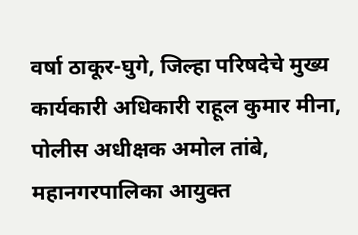वर्षा ठाकूर-घुगे, जिल्हा परिषदेचे मुख्य कार्यकारी अधिकारी राहूल कुमार मीना, पोलीस अधीक्षक अमोल तांबे, महानगरपालिका आयुक्त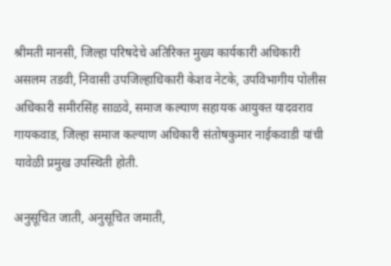श्रीमती मानसी, जिल्हा परिषदेचे अतिरिक्त मुख्य कार्यकारी अधिकारी असलम तडवी, निवासी उपजिल्हाधिकारी केशव नेटके, उपविभागीय पोलीस अधिकारी समीरसिंह साळवे, समाज कल्याण सहायक आयुक्त यादवराव गायकवाड, जिल्हा समाज कल्याण अधिकारी संतोषकुमार नाईकवाडी यांची यावेळी प्रमुख उपस्थिती होती.

अनुसूचित जाती, अनुसूचित जमाती,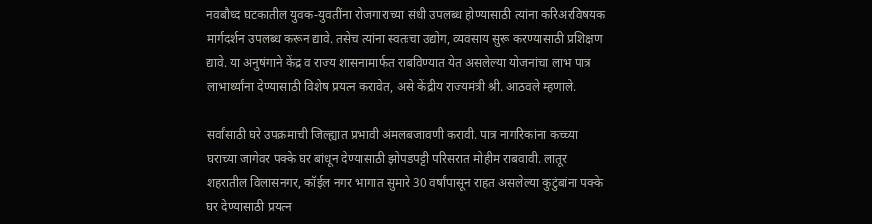नवबौध्द घटकातील युवक-युवतींना रोजगाराच्या संधी उपलब्ध होण्यासाठी त्यांना करिअरविषयक मार्गदर्शन उपलब्ध करून द्यावे. तसेच त्यांना स्वतःचा उद्योग, व्यवसाय सुरू करण्यासाठी प्रशिक्षण द्यावे. या अनुषंगाने केंद्र व राज्य शासनामार्फत राबविण्यात येत असलेल्या योजनांचा लाभ पात्र लाभार्थ्यांना देण्यासाठी विशेष प्रयत्न करावेत, असे केंद्रीय राज्यमंत्री श्री. आठवले म्हणाले.

सर्वांसाठी घरे उपक्रमाची जिल्ह्यात प्रभावी अंमलबजावणी करावी. पात्र नागरिकांना कच्च्या घराच्या जागेवर पक्के घर बांधून देण्यासाठी झोपडपट्टी परिसरात मोहीम राबवावी. लातूर शहरातील विलासनगर, कॉईल नगर भागात सुमारे 30 वर्षांपासून राहत असलेल्या कुटुंबांना पक्के घर देण्यासाठी प्रयत्न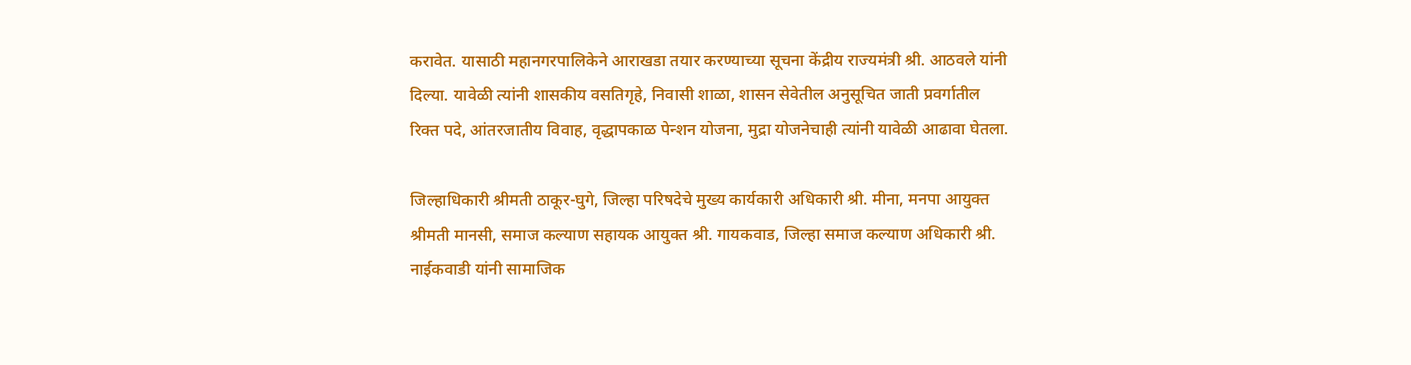करावेत. यासाठी महानगरपालिकेने आराखडा तयार करण्याच्या सूचना केंद्रीय राज्यमंत्री श्री. आठवले यांनी दिल्या. यावेळी त्यांनी शासकीय वसतिगृहे, निवासी शाळा, शासन सेवेतील अनुसूचित जाती प्रवर्गातील रिक्त पदे, आंतरजातीय विवाह, वृद्धापकाळ पेन्शन योजना, मुद्रा योजनेचाही त्यांनी यावेळी आढावा घेतला.

जिल्हाधिकारी श्रीमती ठाकूर-घुगे, जिल्हा परिषदेचे मुख्य कार्यकारी अधिकारी श्री. मीना, मनपा आयुक्त श्रीमती मानसी, समाज कल्याण सहायक आयुक्त श्री. गायकवाड, जिल्हा समाज कल्याण अधिकारी श्री. नाईकवाडी यांनी सामाजिक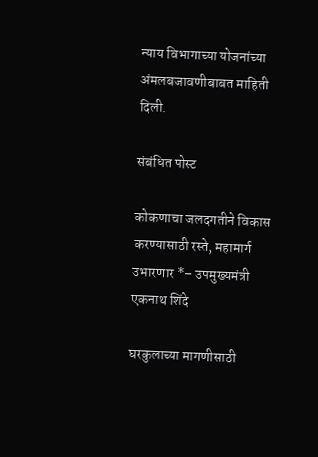न्याय विभागाच्या योजनांच्या अंमलबजावणीबाबत माहिती दिली.

संबंधित पोस्ट

कोकणाचा जलदगतीने विकास करण्यासाठी रस्ते, महामार्ग उभारणार *– उपमुख्यमंत्री एकनाथ शिंदे

घरकुलाच्या मागणीसाठी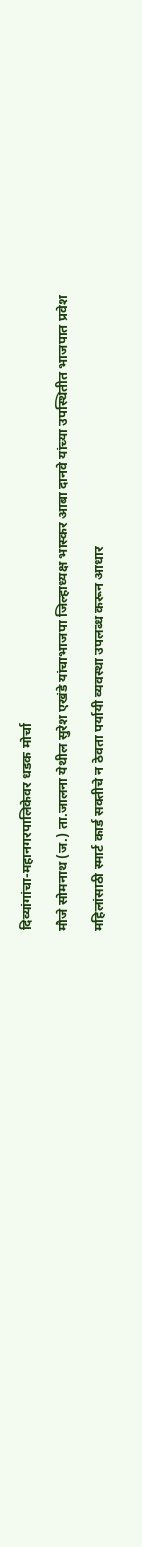दिव्यांगांचा-महानगरपालिकेवर धडक मोर्चा

मौजे सोमनाथ (ज.) ता.जालना येथील सुरेश एखंडे यांचाभाजपा जिल्हाध्यक्ष भास्कर आबा दानवे यांच्या उपस्थितीत भाजपात प्रवेश

महिलांसाठी स्मार्ट कार्ड सक्तीचे न ठेवता पर्यायी व्यवस्था उपलब्ध करून आधार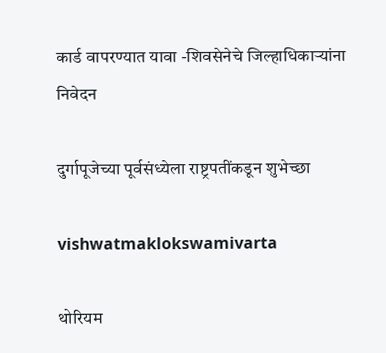कार्ड वापरण्यात यावा -शिवसेनेचे जिल्हाधिकार्‍यांना निवेदन

दुर्गापूजेच्या पूर्वसंध्येला राष्ट्रपतींकडून शुभेच्छा

vishwatmaklokswamivarta

थोरियम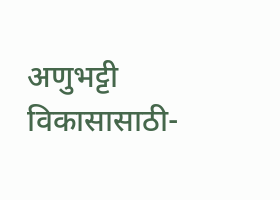अणुभट्टी विकासासाठी-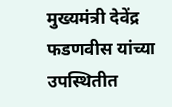मुख्यमंत्री देवेंद्र फडणवीस यांच्या उपस्थितीत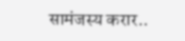सामंजस्य करार..